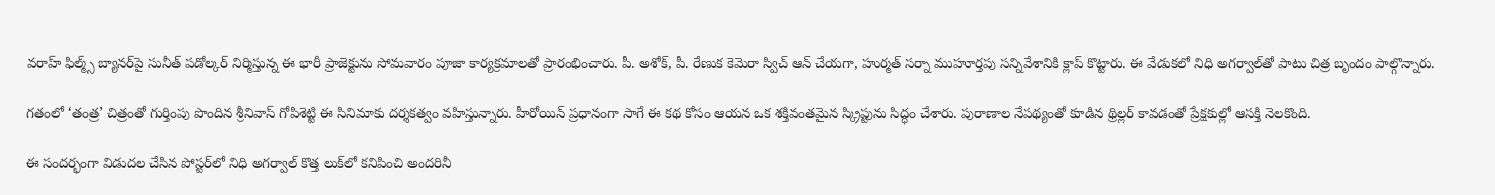వరాహ్ ఫిల్మ్స్ బ్యానర్‌పై సునీత్ పడోల్కర్ నిర్మిస్తున్న ఈ భారీ ప్రాజెక్టును సోమవారం పూజా కార్యక్రమాలతో ప్రారంభించారు. పీ. అశోక్, పీ. రేణుక కెమెరా స్విచ్ ఆన్ చేయగా, హుర్మత్ సర్నా ముహూర్తపు సన్నివేశానికి క్లాప్ కొట్టారు. ఈ వేడుకలో నిధి అగర్వాల్‌తో పాటు చిత్ర బృందం పాల్గొన్నారు.

గతంలో ‘తంత్ర’ చిత్రంతో గుర్తింపు పొందిన శ్రీనివాస్ గోపిశెట్టి ఈ సినిమాకు దర్శకత్వం వహిస్తున్నారు. హీరోయిన్ ప్రధానంగా సాగే ఈ కథ కోసం ఆయన ఒక శక్తివంతమైన స్క్రిప్టును సిద్ధం చేశారు. పురాణాల నేపథ్యంతో కూడిన థ్రిల్లర్ కావడంతో ప్రేక్షకుల్లో ఆసక్తి నెలకొంది.

ఈ సందర్భంగా విడుదల చేసిన పోస్టర్‌లో నిధి అగర్వాల్ కొత్త లుక్‌లో కనిపించి అందరినీ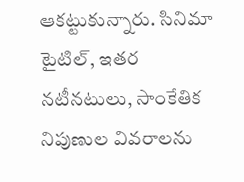ఆకట్టుకున్నారు. సినిమా టైటిల్, ఇతర నటీనటులు, సాంకేతిక నిపుణుల వివరాలను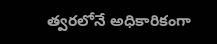త్వరలోనే అధికారికంగా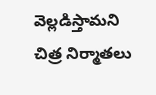వెల్లడిస్తామని చిత్ర నిర్మాతలు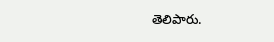తెలిపారు.